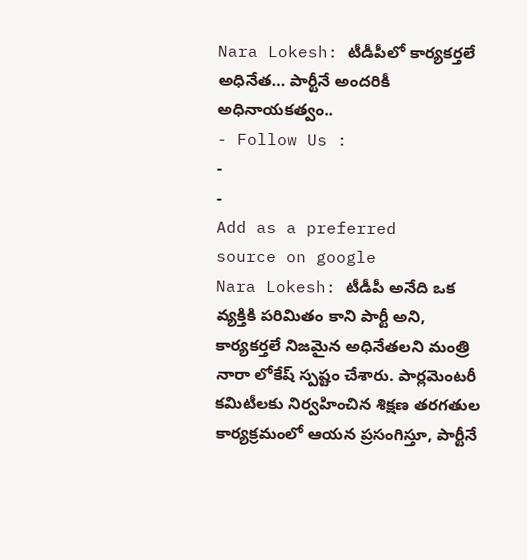Nara Lokesh: టీడీపీలో కార్యకర్తలే అధినేత… పార్టీనే అందరికీ అధినాయకత్వం..
- Follow Us :
-
-
Add as a preferred
source on google
Nara Lokesh: టీడీపీ అనేది ఒక వ్యక్తికి పరిమితం కాని పార్టీ అని, కార్యకర్తలే నిజమైన అధినేతలని మంత్రి నారా లోకేష్ స్పష్టం చేశారు. పార్లమెంటరీ కమిటీలకు నిర్వహించిన శిక్షణ తరగతుల కార్యక్రమంలో ఆయన ప్రసంగిస్తూ, పార్టీనే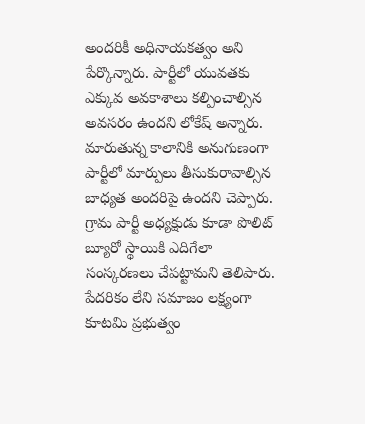అందరికీ అధినాయకత్వం అని పేర్కొన్నారు. పార్టీలో యువతకు ఎక్కువ అవకాశాలు కల్పించాల్సిన అవసరం ఉందని లోకేష్ అన్నారు. మారుతున్న కాలానికి అనుగుణంగా పార్టీలో మార్పులు తీసుకురావాల్సిన బాధ్యత అందరిపై ఉందని చెప్పారు. గ్రామ పార్టీ అధ్యక్షుడు కూడా పొలిట్ బ్యూరో స్థాయికి ఎదిగేలా సంస్కరణలు చేపట్టామని తెలిపారు. పేదరికం లేని సమాజం లక్ష్యంగా కూటమి ప్రభుత్వం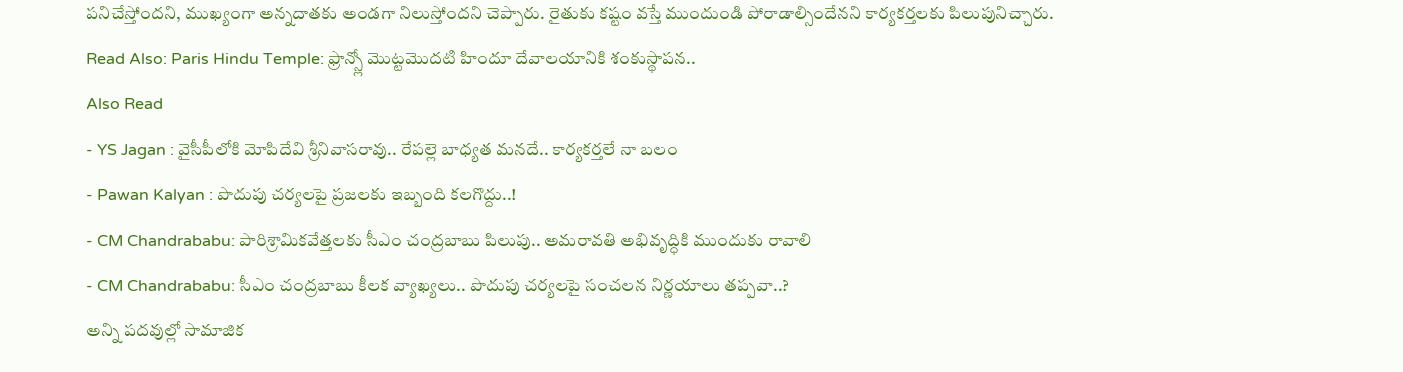పనిచేస్తోందని, ముఖ్యంగా అన్నదాతకు అండగా నిలుస్తోందని చెప్పారు. రైతుకు కష్టం వస్తే ముందుండి పోరాడాల్సిందేనని కార్యకర్తలకు పిలుపునిచ్చారు.
Read Also: Paris Hindu Temple: ఫ్రాన్స్లో మొట్టమొదటి హిందూ దేవాలయానికి శంకుస్థాపన..
Also Read
- YS Jagan : వైసీపీలోకి మోపిదేవి శ్రీనివాసరావు.. రేపల్లె బాధ్యత మనదే.. కార్యకర్తలే నా బలం
- Pawan Kalyan : పొదుపు చర్యలపై ప్రజలకు ఇబ్బంది కలగొద్దు..!
- CM Chandrababu: పారిశ్రామికవేత్తలకు సీఎం చంద్రబాబు పిలుపు.. అమరావతి అభివృద్ధికి ముందుకు రావాలి
- CM Chandrababu: సీఎం చంద్రబాబు కీలక వ్యాఖ్యలు.. పొదుపు చర్యలపై సంచలన నిర్ణయాలు తప్పవా..?
అన్ని పదవుల్లో సామాజిక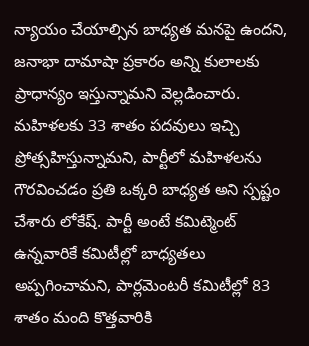న్యాయం చేయాల్సిన బాధ్యత మనపై ఉందని, జనాభా దామాషా ప్రకారం అన్ని కులాలకు ప్రాధాన్యం ఇస్తున్నామని వెల్లడించారు. మహిళలకు 33 శాతం పదవులు ఇచ్చి ప్రోత్సహిస్తున్నామని, పార్టీలో మహిళలను గౌరవించడం ప్రతి ఒక్కరి బాధ్యత అని స్పష్టం చేశారు లోకేష్. పార్టీ అంటే కమిట్మెంట్ ఉన్నవారికే కమిటీల్లో బాధ్యతలు అప్పగించామని, పార్లమెంటరీ కమిటీల్లో 83 శాతం మంది కొత్తవారికి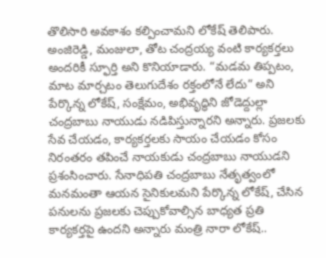తొలిసారి అవకాశం కల్పించామని లోకేష్ తెలిపారు. అంజిరెడ్డి, మంజులా, తోట చంద్రయ్య వంటి కార్యకర్తలు అందరికీ స్ఫూర్తి అని కొనియాడారు. “మడమ తిప్పటం, మాట మార్చటం తెలుగుదేశం రక్తంలోనే లేదు” అని పేర్కొన్న లోకేష్, సంక్షేమం, అభివృద్ధిని జోడెద్దుల్లా చంద్రబాబు నాయుడు నడిపిస్తున్నారని అన్నారు. ప్రజలకు సేవ చేయడం, కార్యకర్తలకు సాయం చేయడం కోసం నిరంతరం తపించే నాయకుడు చంద్రబాబు నాయుడని ప్రశంసించారు. సేనాధిపతి చంద్రబాబు నేతృత్వంలో మనమంతా ఆయన సైనికులమని పేర్కొన్న లోకేష్, చేసిన పనులను ప్రజలకు చెప్పుకోవాల్సిన బాధ్యత ప్రతి కార్యకర్తపై ఉందని అన్నారు మంత్రి నారా లోకేష్..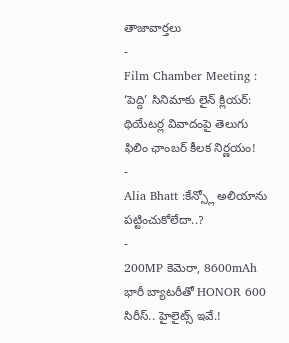తాజావార్తలు
-
Film Chamber Meeting : ‘పెద్ది’ సినిమాకు లైన్ క్లియర్: థియేటర్ల వివాదంపై తెలుగు ఫిలిం ఛాంబర్ కీలక నిర్ణయం!
-
Alia Bhatt :కేన్స్లో అలియాను పట్టించుకోలేదా..?
-
200MP కెమెరా, 8600mAh భారీ బ్యాటరీతో HONOR 600 సిరీస్.. హైలైట్స్ ఇవే.!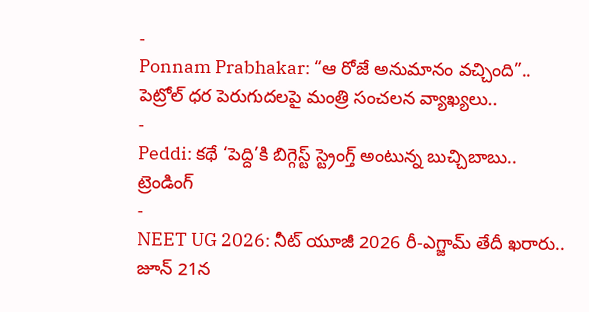-
Ponnam Prabhakar: “ఆ రోజే అనుమానం వచ్చింది”.. పెట్రోల్ ధర పెరుగుదలపై మంత్రి సంచలన వ్యాఖ్యలు..
-
Peddi: కథే ‘పెద్ది’కి బిగ్గెస్ట్ స్ట్రెంగ్త్ అంటున్న బుచ్చిబాబు..
ట్రెండింగ్
-
NEET UG 2026: నీట్ యూజీ 2026 రీ-ఎగ్జామ్ తేదీ ఖరారు.. జూన్ 21న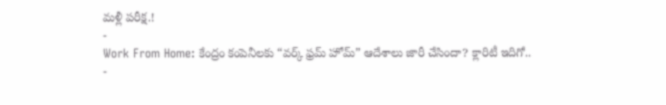మళ్లీ పరీక్ష.!
-
Work From Home: కేంద్రం కంపెనీలకు “వర్క్ ఫ్రమ్ హోమ్” ఆదేశాలు జారీ చేసిందా? క్లారిటీ ఇదిగో..
-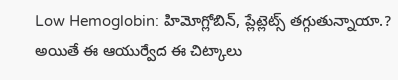Low Hemoglobin: హిమోగ్లోబిన్, ప్లేట్లెట్స్ తగ్గుతున్నాయా.? అయితే ఈ ఆయుర్వేద ఈ చిట్కాలు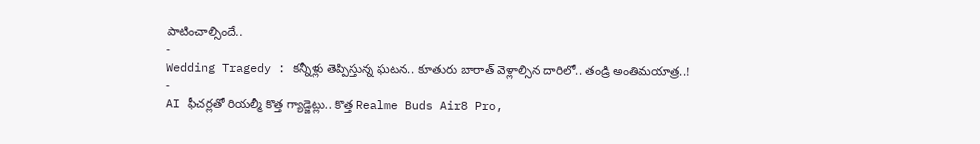పాటించాల్సిందే..
-
Wedding Tragedy : కన్నీళ్లు తెప్పిస్తున్న ఘటన.. కూతురు బారాత్ వెళ్లాల్సిన దారిలో.. తండ్రి అంతిమయాత్ర..!
-
AI ఫీచర్లతో రియల్మీ కొత్త గ్యాడ్జెట్లు.. కొత్త Realme Buds Air8 Pro,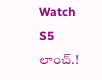Watch S5 లాంచ్.!